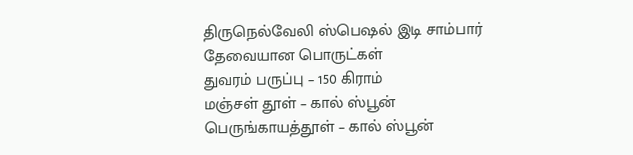திருநெல்வேலி ஸ்பெஷல் இடி சாம்பார்
தேவையான பொருட்கள்
துவரம் பருப்பு – 150 கிராம்
மஞ்சள் தூள் – கால் ஸ்பூன்
பெருங்காயத்தூள் – கால் ஸ்பூன்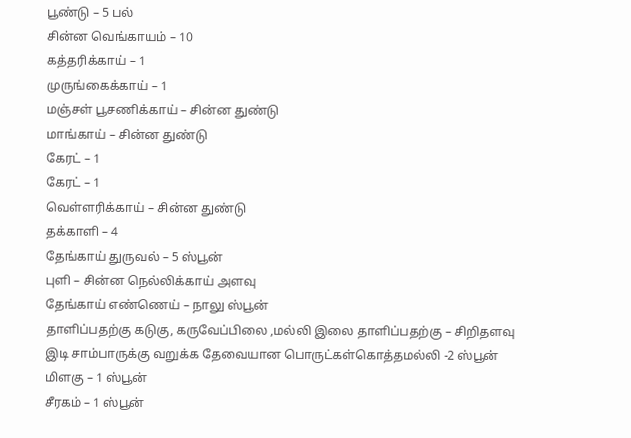பூண்டு – 5 பல்
சின்ன வெங்காயம் – 10
கத்தரிக்காய் – 1
முருங்கைக்காய் – 1
மஞ்சள் பூசணிக்காய் – சின்ன துண்டு
மாங்காய் – சின்ன துண்டு
கேரட் – 1
கேரட் – 1
வெள்ளரிக்காய் – சின்ன துண்டு
தக்காளி – 4
தேங்காய் துருவல் – 5 ஸ்பூன்
புளி – சின்ன நெல்லிக்காய் அளவு
தேங்காய் எண்ணெய் – நாலு ஸ்பூன்
தாளிப்பதற்கு கடுகு, கருவேப்பிலை ,மல்லி இலை தாளிப்பதற்கு – சிறிதளவு
இடி சாம்பாருக்கு வறுக்க தேவையான பொருட்கள்கொத்தமல்லி -2 ஸ்பூன்
மிளகு – 1 ஸ்பூன்
சீரகம் – 1 ஸ்பூன்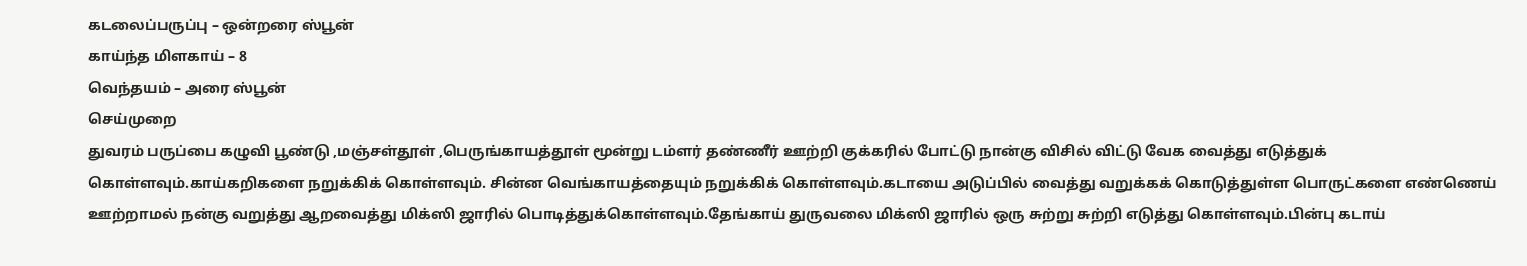கடலைப்பருப்பு – ஒன்றரை ஸ்பூன்
காய்ந்த மிளகாய் – 8
வெந்தயம் – அரை ஸ்பூன்
செய்முறை
துவரம் பருப்பை கழுவி பூண்டு ,மஞ்சள்தூள் ,பெருங்காயத்தூள் மூன்று டம்ளர் தண்ணீர் ஊற்றி குக்கரில் போட்டு நான்கு விசில் விட்டு வேக வைத்து எடுத்துக் கொள்ளவும்.காய்கறிகளை நறுக்கிக் கொள்ளவும். சின்ன வெங்காயத்தையும் நறுக்கிக் கொள்ளவும்.கடாயை அடுப்பில் வைத்து வறுக்கக் கொடுத்துள்ள பொருட்களை எண்ணெய் ஊற்றாமல் நன்கு வறுத்து ஆறவைத்து மிக்ஸி ஜாரில் பொடித்துக்கொள்ளவும்.தேங்காய் துருவலை மிக்ஸி ஜாரில் ஒரு சுற்று சுற்றி எடுத்து கொள்ளவும்.பின்பு கடாய்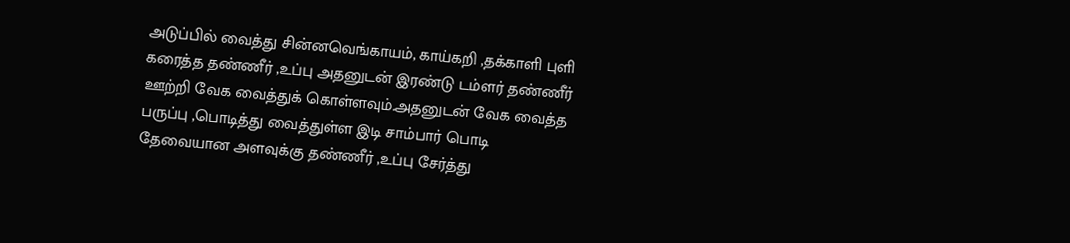அடுப்பில் வைத்து சின்னவெங்காயம், காய்கறி ,தக்காளி புளி கரைத்த தண்ணீர் ,உப்பு அதனுடன் இரண்டு டம்ளர் தண்ணீர் ஊற்றி வேக வைத்துக் கொள்ளவும்.அதனுடன் வேக வைத்த பருப்பு ,பொடித்து வைத்துள்ள இடி சாம்பார் பொடி தேவையான அளவுக்கு தண்ணீர் ,உப்பு சேர்த்து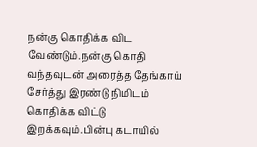நன்கு கொதிக்க விட வேண்டும்.நன்கு கொதி வந்தவுடன் அரைத்த தேங்காய் சேர்த்து இரண்டு நிமிடம் கொதிக்க விட்டு இறக்கவும்.பின்பு கடாயில்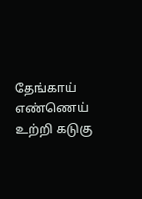தேங்காய் எண்ணெய் உற்றி கடுகு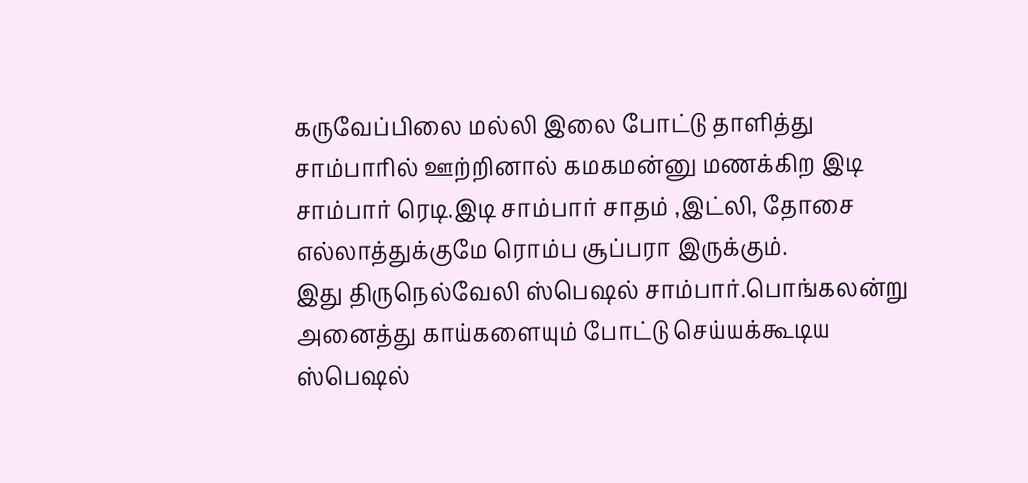கருவேப்பிலை மல்லி இலை போட்டு தாளித்து சாம்பாரில் ஊற்றினால் கமகமன்னு மணக்கிற இடி சாம்பார் ரெடி.இடி சாம்பார் சாதம் ,இட்லி, தோசை எல்லாத்துக்குமே ரொம்ப சூப்பரா இருக்கும்.
இது திருநெல்வேலி ஸ்பெஷல் சாம்பார்.பொங்கலன்று அனைத்து காய்களையும் போட்டு செய்யக்கூடிய ஸ்பெஷல்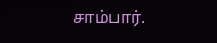சாம்பார்.